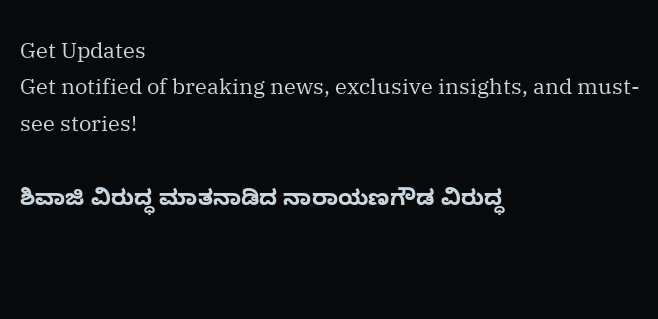Get Updates
Get notified of breaking news, exclusive insights, and must-see stories!

ಶಿವಾಜಿ ವಿರುದ್ಧ ಮಾತನಾಡಿದ ನಾರಾಯಣಗೌಡ ವಿರುದ್ಧ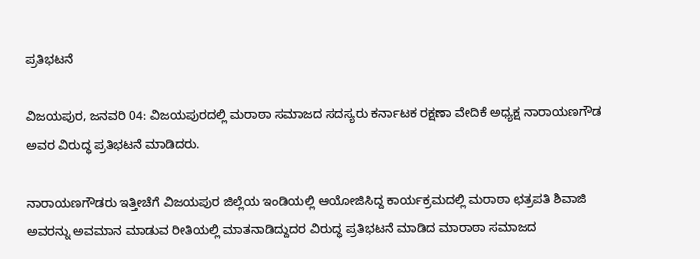ಪ್ರತಿಭಟನೆ

ವಿಜಯಪುರ, ಜನವರಿ 04: ವಿಜಯಪುರದಲ್ಲಿ ಮರಾಠಾ ಸಮಾಜದ ಸದಸ್ಯರು ಕರ್ನಾಟಕ ರಕ್ಷಣಾ ವೇದಿಕೆ ಅಧ್ಯಕ್ಷ ನಾರಾಯಣಗೌಡ ಅವರ ವಿರುದ್ಧ ಪ್ರತಿಭಟನೆ ಮಾಡಿದರು.

ನಾರಾಯಣಗೌಡರು ಇತ್ತೀಚೆಗೆ ವಿಜಯಪುರ ಜಿಲ್ಲೆಯ ಇಂಡಿಯಲ್ಲಿ ಆಯೋಜಿಸಿದ್ದ ಕಾರ್ಯಕ್ರಮದಲ್ಲಿ ಮರಾಠಾ ಛತ್ರಪತಿ ಶಿವಾಜಿ ಅವರನ್ನು ಅವಮಾನ ಮಾಡುವ ರೀತಿಯಲ್ಲಿ ಮಾತನಾಡಿದ್ದುದರ ವಿರುದ್ಧ ಪ್ರತಿಭಟನೆ ಮಾಡಿದ ಮಾರಾಠಾ ಸಮಾಜದ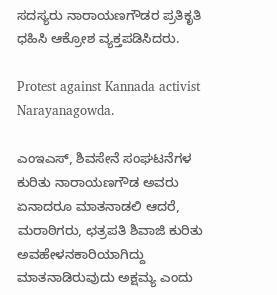ಸದಸ್ಯರು ನಾರಾಯಣಗೌಡರ ಪ್ರತಿಕೃತಿ ಧಹಿಸಿ ಆಕ್ರೋಶ ವ್ಯಕ್ತಪಡಿಸಿದರು.

Protest against Kannada activist Narayanagowda.

ಎಂಇಎಸ್, ಶಿವಸೇನೆ ಸಂಘಟನೆಗಳ ಕುರಿತು ನಾರಾಯಣಗೌಡ ಅವರು ಏನಾದರೂ ಮಾತನಾಡಲಿ ಆದರೆ, ಮರಾಠಿಗರು, ಛತ್ರಪತಿ ಶಿವಾಜಿ ಕುರಿತು ಅವಹೇಳನಕಾರಿಯಾಗಿದ್ದು ಮಾತನಾಡಿರುವುದು ಅಕ್ಷಮ್ಯ ಎಂದು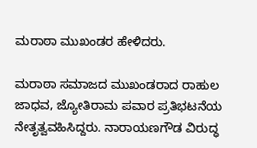ಮರಾಠಾ ಮುಖಂಡರ ಹೇಳಿದರು.

ಮರಾಠಾ ಸಮಾಜದ ಮುಖಂಡರಾದ ರಾಹುಲ ಜಾಧವ, ಜ್ಯೋತಿರಾಮ ಪವಾರ ಪ್ರತಿಭಟನೆಯ ನೇತೃತ್ವವಹಿಸಿದ್ದರು. ನಾರಾಯಣಗೌಡ ವಿರುದ್ಧ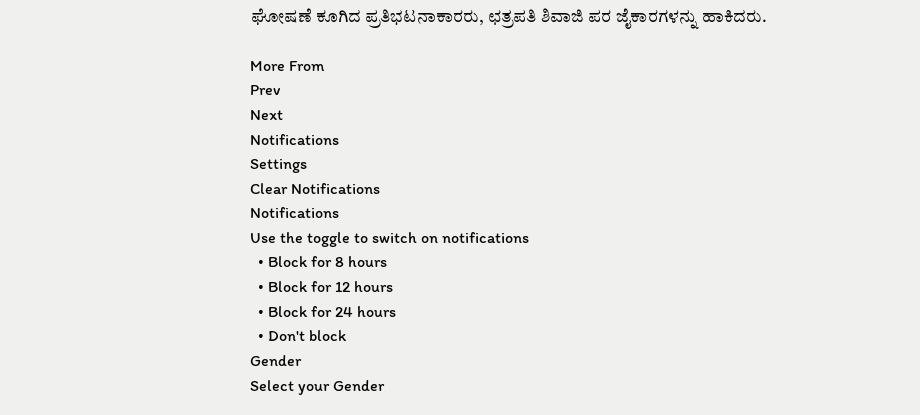ಘೋಷಣೆ ಕೂಗಿದ ಪ್ರತಿಭಟನಾಕಾರರು, ಛತ್ರಪತಿ ಶಿವಾಜಿ ಪರ ಜೈಕಾರಗಳನ್ನು ಹಾಕಿದರು.

More From
Prev
Next
Notifications
Settings
Clear Notifications
Notifications
Use the toggle to switch on notifications
  • Block for 8 hours
  • Block for 12 hours
  • Block for 24 hours
  • Don't block
Gender
Select your Gender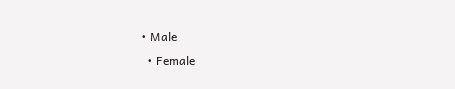• Male
  • Female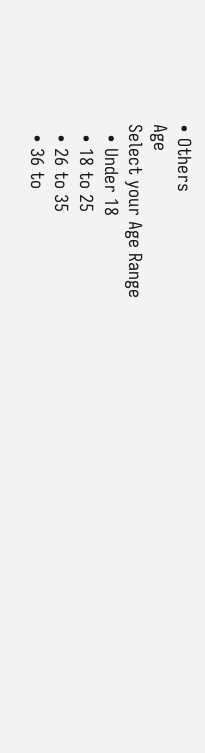• Others
Age
Select your Age Range
  • Under 18
  • 18 to 25
  • 26 to 35
  • 36 to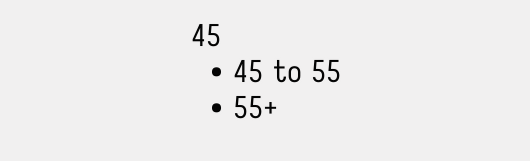45
  • 45 to 55
  • 55+